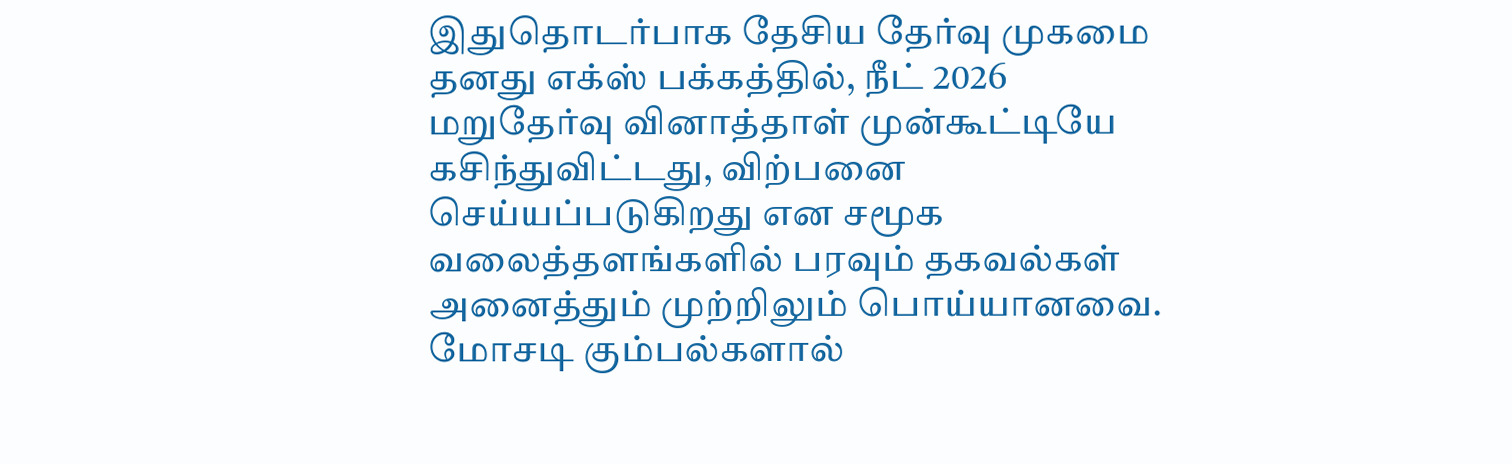இதுதொடர்பாக தேசிய தேர்வு முகமை தனது எக்ஸ் பக்கத்தில், நீட் 2026 மறுதேர்வு வினாத்தாள் முன்கூட்டியே கசிந்துவிட்டது, விற்பனை செய்யப்படுகிறது என சமூக வலைத்தளங்களில் பரவும் தகவல்கள் அனைத்தும் முற்றிலும் பொய்யானவை.
மோசடி கும்பல்களால்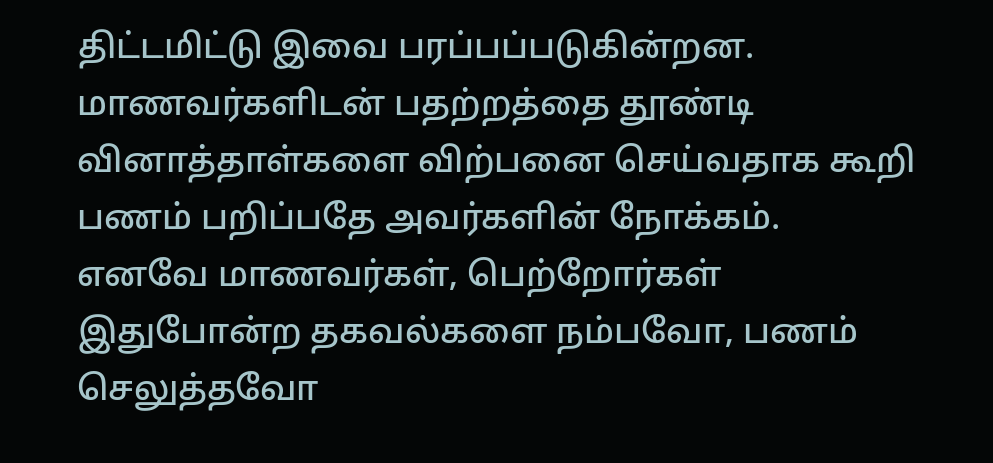திட்டமிட்டு இவை பரப்பப்படுகின்றன. மாணவர்களிடன் பதற்றத்தை தூண்டி வினாத்தாள்களை விற்பனை செய்வதாக கூறி பணம் பறிப்பதே அவர்களின் நோக்கம்.
எனவே மாணவர்கள், பெற்றோர்கள் இதுபோன்ற தகவல்களை நம்பவோ, பணம் செலுத்தவோ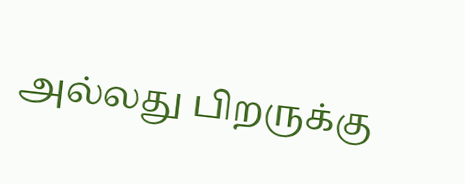அல்லது பிறருக்கு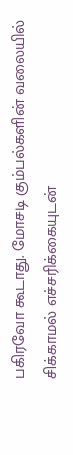பகிரவோ கூடாது. மோசடி கும்பல்களின் வலையில் சிக்காமல் எச்சரிக்கையுடன்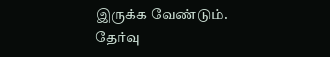இருக்க வேண்டும்.
தேர்வு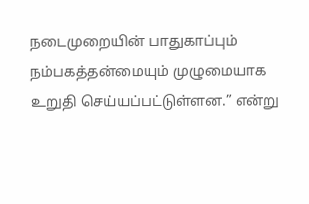நடைமுறையின் பாதுகாப்பும் நம்பகத்தன்மையும் முழுமையாக உறுதி செய்யப்பட்டுள்ளன.” என்று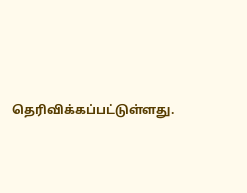தெரிவிக்கப்பட்டுள்ளது.